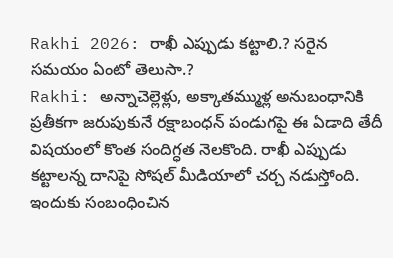Rakhi 2026: రాఖీ ఎప్పుడు కట్టాలి.? సరైన సమయం ఏంటో తెలుసా.?
Rakhi: అన్నాచెల్లెళ్లు, అక్కాతమ్ముళ్ల అనుబంధానికి ప్రతీకగా జరుపుకునే రక్షాబంధన్ పండుగపై ఈ ఏడాది తేదీ విషయంలో కొంత సందిగ్ధత నెలకొంది. రాఖీ ఎప్పుడు కట్టాలన్న దానిపై సోషల్ మీడియాలో చర్చ నడుస్తోంది. ఇందుకు సంబంధించిన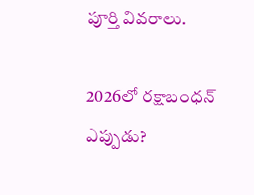పూర్తి వివరాలు.

2026లో రక్షాబంధన్ ఎప్పుడు?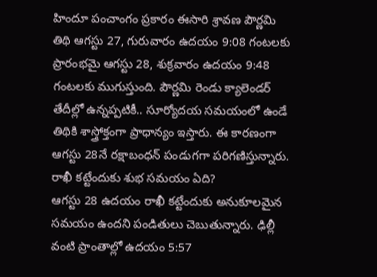హిందూ పంచాంగం ప్రకారం ఈసారి శ్రావణ పౌర్ణమి తిథి ఆగస్టు 27, గురువారం ఉదయం 9:08 గంటలకు ప్రారంభమై ఆగస్టు 28, శుక్రవారం ఉదయం 9:48 గంటలకు ముగుస్తుంది. పౌర్ణమి రెండు క్యాలెండర్ తేదీల్లో ఉన్నప్పటికీ.. సూర్యోదయ సమయంలో ఉండే తిథికి శాస్త్రోక్తంగా ప్రాధాన్యం ఇస్తారు. ఈ కారణంగా ఆగస్టు 28నే రక్షాబంధన్ పండుగగా పరిగణిస్తున్నారు.
రాఖీ కట్టేందుకు శుభ సమయం ఏది?
ఆగస్టు 28 ఉదయం రాఖీ కట్టేందుకు అనుకూలమైన సమయం ఉందని పండితులు చెబుతున్నారు. ఢిల్లీ వంటి ప్రాంతాల్లో ఉదయం 5:57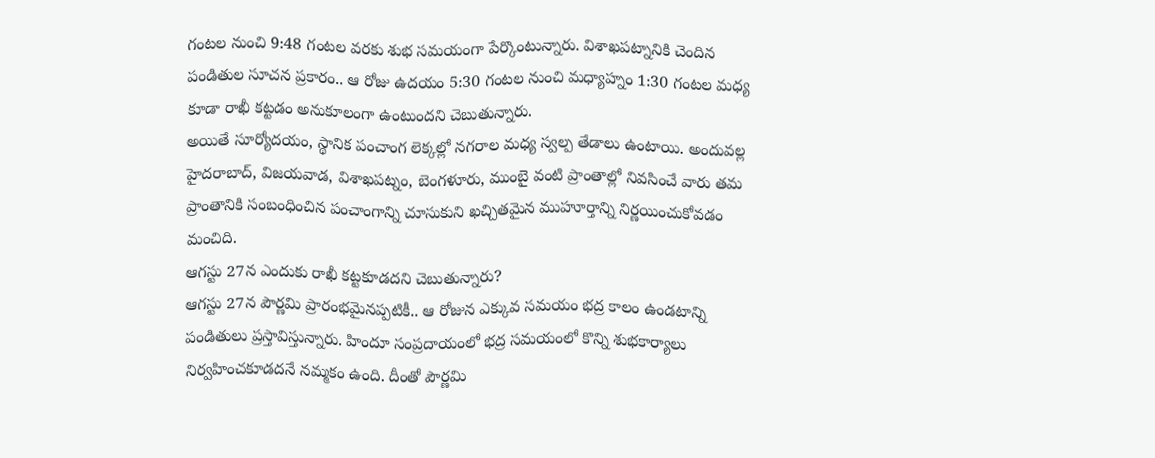గంటల నుంచి 9:48 గంటల వరకు శుభ సమయంగా పేర్కొంటున్నారు. విశాఖపట్నానికి చెందిన పండితుల సూచన ప్రకారం.. ఆ రోజు ఉదయం 5:30 గంటల నుంచి మధ్యాహ్నం 1:30 గంటల మధ్య కూడా రాఖీ కట్టడం అనుకూలంగా ఉంటుందని చెబుతున్నారు.
అయితే సూర్యోదయం, స్థానిక పంచాంగ లెక్కల్లో నగరాల మధ్య స్వల్ప తేడాలు ఉంటాయి. అందువల్ల హైదరాబాద్, విజయవాడ, విశాఖపట్నం, బెంగళూరు, ముంబై వంటి ప్రాంతాల్లో నివసించే వారు తమ ప్రాంతానికి సంబంధించిన పంచాంగాన్ని చూసుకుని ఖచ్చితమైన ముహూర్తాన్ని నిర్ణయించుకోవడం మంచిది.
ఆగస్టు 27న ఎందుకు రాఖీ కట్టకూడదని చెబుతున్నారు?
ఆగస్టు 27న పౌర్ణమి ప్రారంభమైనప్పటికీ.. ఆ రోజున ఎక్కువ సమయం భద్ర కాలం ఉండటాన్ని పండితులు ప్రస్తావిస్తున్నారు. హిందూ సంప్రదాయంలో భద్ర సమయంలో కొన్ని శుభకార్యాలు నిర్వహించకూడదనే నమ్మకం ఉంది. దీంతో పౌర్ణమి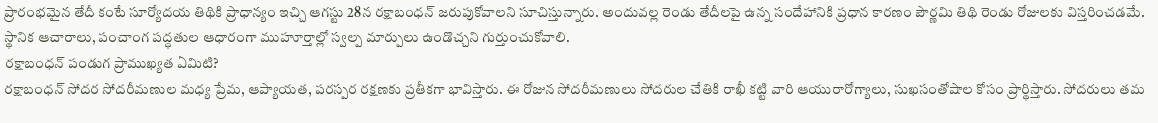ప్రారంభమైన తేదీ కంటే సూర్యోదయ తిథికి ప్రాధాన్యం ఇచ్చి ఆగస్టు 28న రక్షాబంధన్ జరుపుకోవాలని సూచిస్తున్నారు. అందువల్ల రెండు తేదీలపై ఉన్న సందేహానికి ప్రధాన కారణం పౌర్ణమి తిథి రెండు రోజులకు విస్తరించడమే. స్థానిక ఆచారాలు, పంచాంగ పద్ధతుల ఆధారంగా ముహూర్తాల్లో స్వల్ప మార్పులు ఉండొచ్చని గుర్తుంచుకోవాలి.
రక్షాబంధన్ పండుగ ప్రాముఖ్యత ఏమిటి?
రక్షాబంధన్ సోదర సోదరీమణుల మధ్య ప్రేమ, ఆప్యాయత, పరస్పర రక్షణకు ప్రతీకగా భావిస్తారు. ఈ రోజున సోదరీమణులు సోదరుల చేతికి రాఖీ కట్టి వారి ఆయురారోగ్యాలు, సుఖసంతోషాల కోసం ప్రార్థిస్తారు. సోదరులు తమ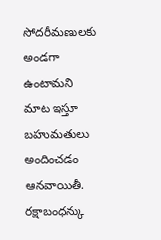సోదరీమణులకు అండగా ఉంటామని మాట ఇస్తూ బహుమతులు అందించడం ఆనవాయితీ. రక్షాబంధన్కు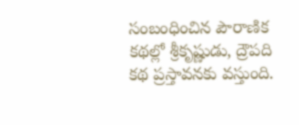సంబంధించిన పౌరాణిక కథల్లో శ్రీకృష్ణుడు, ద్రౌపది కథ ప్రస్తావనకు వస్తుంది.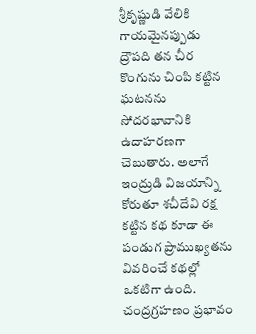శ్రీకృష్ణుడి వేలికి గాయమైనప్పుడు ద్రౌపది తన చీర కొంగును చింపి కట్టిన ఘటనను సోదరభావానికి ఉదాహరణగా చెబుతారు. అలాగే ఇంద్రుడి విజయాన్ని కోరుతూ శచీదేవి రక్ష కట్టిన కథ కూడా ఈ పండుగ ప్రాముఖ్యతను వివరించే కథల్లో ఒకటిగా ఉంది.
చంద్రగ్రహణం ప్రభావం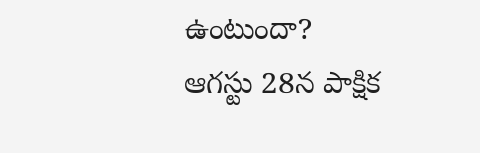ఉంటుందా?
ఆగస్టు 28న పాక్షిక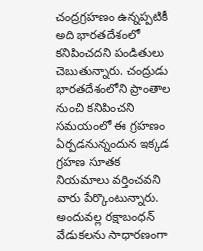చంద్రగ్రహణం ఉన్నప్పటికీ అది భారతదేశంలో కనిపించదని పండితులు చెబుతున్నారు. చంద్రుడు భారతదేశంలోని ప్రాంతాల నుంచి కనిపించని సమయంలో ఈ గ్రహణం ఏర్పడనున్నందున ఇక్కడ గ్రహణ సూతక నియమాలు వర్తించవని వారు పేర్కొంటున్నారు. అందువల్ల రక్షాబంధన్ వేడుకలను సాధారణంగా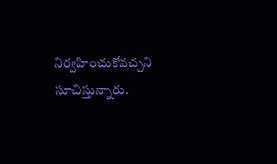నిర్వహించుకోవచ్చని సూచిస్తున్నారు.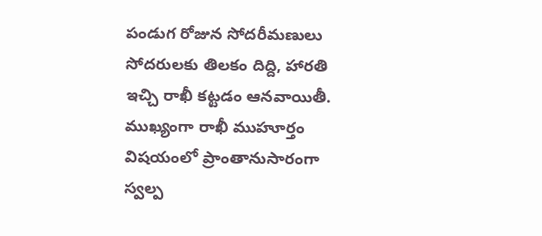పండుగ రోజున సోదరీమణులు సోదరులకు తిలకం దిద్ది, హారతి ఇచ్చి రాఖీ కట్టడం ఆనవాయితీ. ముఖ్యంగా రాఖీ ముహూర్తం విషయంలో ప్రాంతానుసారంగా స్వల్ప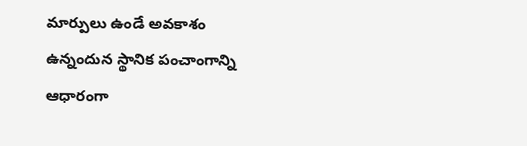మార్పులు ఉండే అవకాశం ఉన్నందున స్థానిక పంచాంగాన్ని ఆధారంగా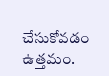చేసుకోవడం ఉత్తమం.